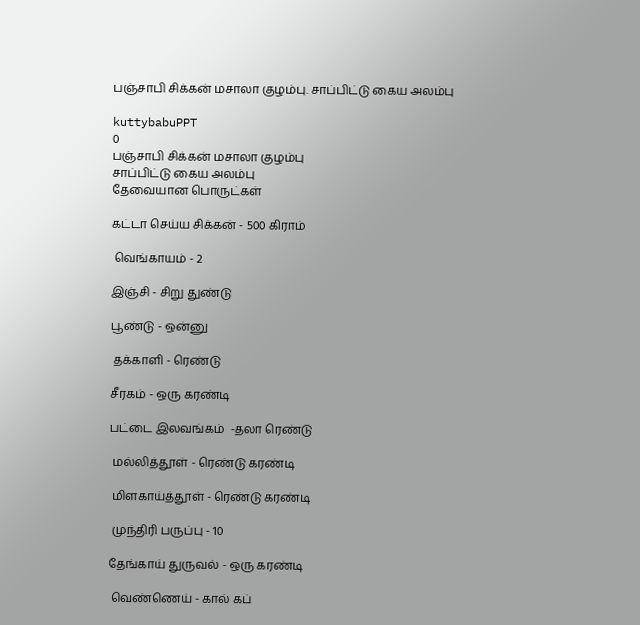பஞ்சாபி சிக்கன் மசாலா குழம்பு. சாப்பிட்டு கைய அலம்பு

kuttybabuPPT
0
பஞ்சாபி சிக்கன் மசாலா குழம்பு
சாப்பிட்டு கைய அலம்பு
தேவையான பொருட்கள்

கட்டா செய்ய சிக்கன் - 500 கிராம்

 வெங்காயம் - 2

இஞ்சி - சிறு துண்டு

பூண்டு - ஒன்னு

 தக்காளி - ரெண்டு

சீரகம் - ஒரு கரண்டி

பட்டை இலவங்கம்  -தலா ரெண்டு

 மல்லித்தூள் - ரெண்டு கரண்டி

 மிளகாய்த்தூள் - ரெண்டு கரண்டி

 முந்திரி பருப்பு - 10

தேங்காய் துருவல் - ஒரு கரண்டி

 வெண்ணெய் - கால் கப்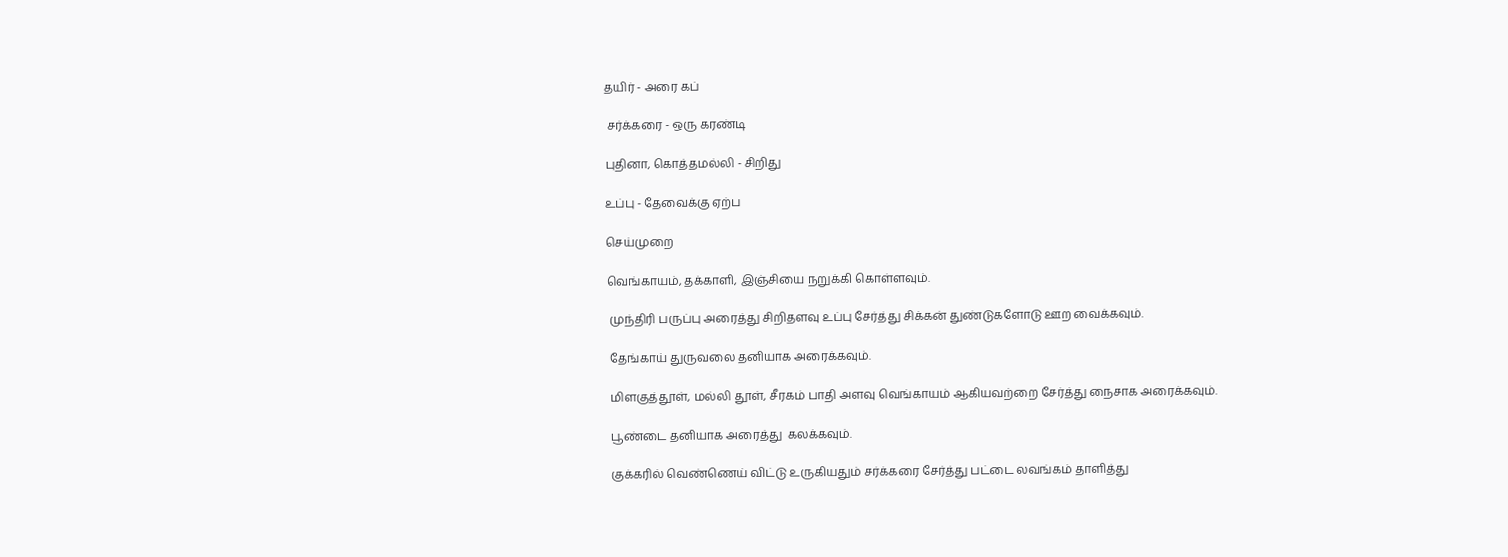தயிர் - அரை கப்

 சர்க்கரை - ஒரு கரண்டி

புதினா, கொத்தமல்லி - சிறிது

உப்பு - தேவைக்கு ஏற்ப

செய்முறை

வெங்காயம், தக்காளி, இஞ்சியை நறுக்கி கொள்ளவும்.

 முந்திரி பருப்பு அரைத்து சிறிதளவு உப்பு சேர்த்து சிக்கன் துண்டுகளோடு ஊற வைக்கவும்.

 தேங்காய் துருவலை தனியாக அரைக்கவும்.

 மிளகுத்தூள், மல்லி தூள், சீரகம் பாதி அளவு வெங்காயம் ஆகியவற்றை சேர்த்து நைசாக அரைக்கவும்.

 பூண்டை தனியாக அரைத்து  கலக்கவும்.

 குக்கரில் வெண்ணெய் விட்டு உருகியதும் சர்க்கரை சேர்த்து பட்டை லவங்கம் தாளித்து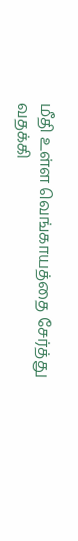மீதி உள்ள வெங்காயத்தை சேர்த்து வதக்கி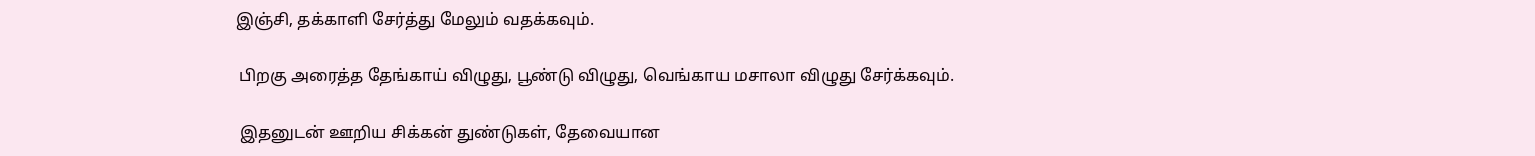இஞ்சி, தக்காளி சேர்த்து மேலும் வதக்கவும்.

 பிறகு அரைத்த தேங்காய் விழுது, பூண்டு விழுது, வெங்காய மசாலா விழுது சேர்க்கவும்.

 இதனுடன் ஊறிய சிக்கன் துண்டுகள், தேவையான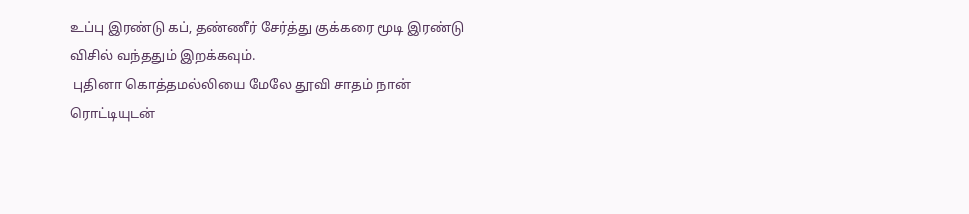உப்பு இரண்டு கப், தண்ணீர் சேர்த்து குக்கரை மூடி இரண்டு விசில் வந்ததும் இறக்கவும்.
 புதினா கொத்தமல்லியை மேலே தூவி சாதம் நான் ரொட்டியுடன்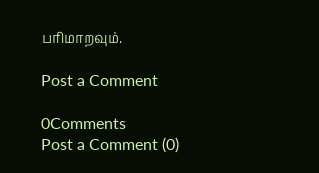பரிமாறவும்.

Post a Comment

0Comments
Post a Comment (0)